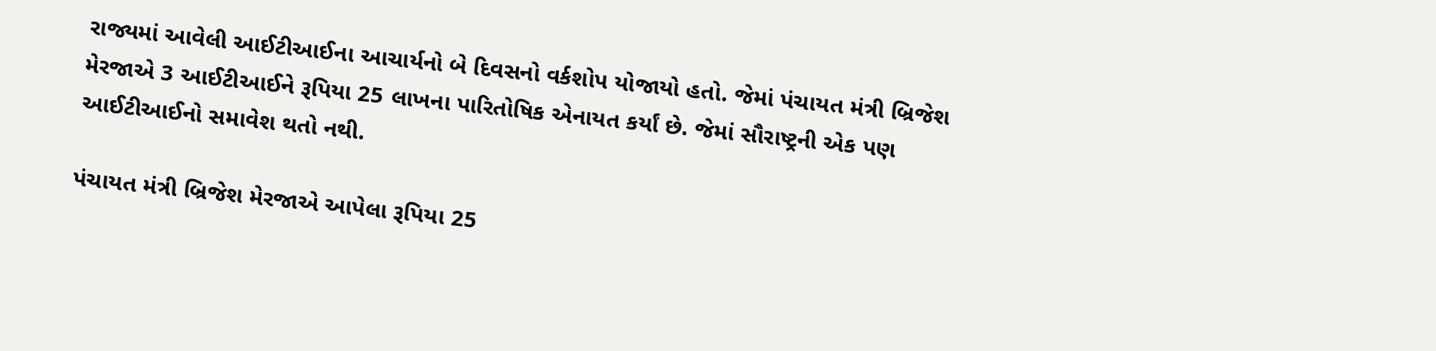રાજ્યમાં આવેલી આઈટીઆઈના આચાર્યનો બે દિવસનો વર્કશોપ યોજાયો હતો. જેમાં પંચાયત મંત્રી બ્રિજેશ મેરજાએ 3 આઈટીઆઈને રૂપિયા 25 લાખના પારિતોષિક એનાયત કર્યાં છે. જેમાં સૌરાષ્ટ્રની એક પણ આઈટીઆઈનો સમાવેશ થતો નથી.

પંચાયત મંત્રી બ્રિજેશ મેરજાએ આપેલા રૂપિયા 25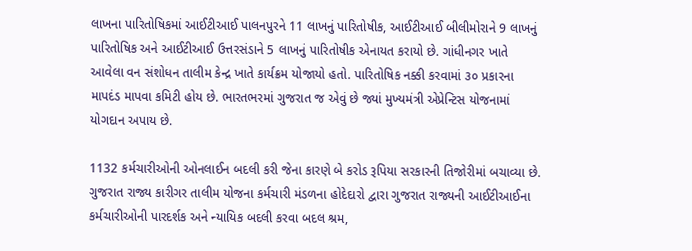લાખના પારિતોષિકમાં આઈટીઆઈ પાલનપુરને 11 લાખનું પારિતોષીક, આઈટીઆઈ બીલીમોરાને 9 લાખનું પારિતોષિક અને આઈટીઆઈ ઉત્તરસંડાને 5 લાખનું પારિતોષીક એનાયત કરાયો છે. ગાંધીનગર ખાતે આવેલા વન સંશોધન તાલીમ કેન્દ્ર ખાતે કાર્યક્રમ યોજાયો હતો. પારિતોષિક નક્કી કરવામાં ૩૦ પ્રકારના માપદંડ માપવા કમિટી હોય છે. ભારતભરમાં ગુજરાત જ એવું છે જ્યાં મુખ્યમંત્રી એપ્રેન્ટિસ યોજનામાં યોગદાન અપાય છે.

1132 કર્મચારીઓની ઓનલાઈન બદલી કરી જેના કારણે બે કરોડ રૂપિયા સરકારની તિજોરીમાં બચાવ્યા છે. ગુજરાત રાજ્ય કારીગર તાલીમ યોજના કર્મચારી મંડળના હોદેદારો દ્વારા ગુજરાત રાજ્યની આઈટીઆઈના કર્મચારીઓની પારદર્શક અને ન્યાયિક બદલી કરવા બદલ શ્રમ,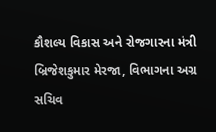કૌશલ્ય વિકાસ અને રોજગારના મંત્રી બ્રિજેશકુમાર મેરજા, વિભાગના અગ્ર સચિવ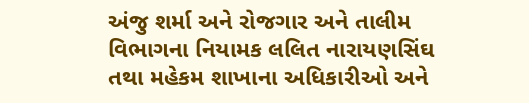અંજુ શર્મા અને રોજગાર અને તાલીમ વિભાગના નિયામક લલિત નારાયણસિંઘ તથા મહેકમ શાખાના અધિકારીઓ અને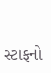સ્ટાફનો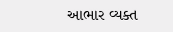આભાર વ્યક્ત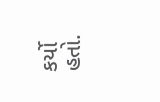કર્યો હતો.